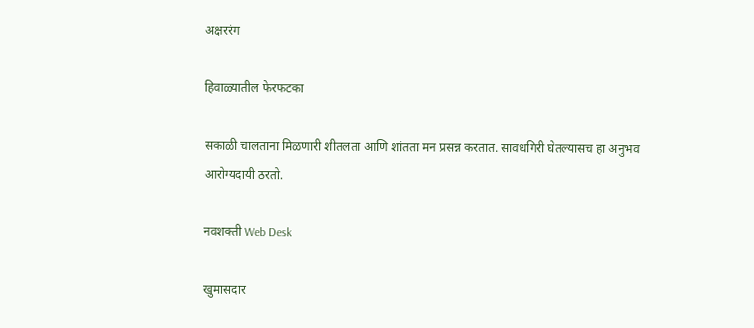अक्षररंग

हिवाळ्यातील फेरफटका

सकाळी चालताना मिळणारी शीतलता आणि शांतता मन प्रसन्न करतात. सावधगिरी घेतल्यासच हा अनुभव आरोग्यदायी ठरतो.

नवशक्ती Web Desk

खुमासदार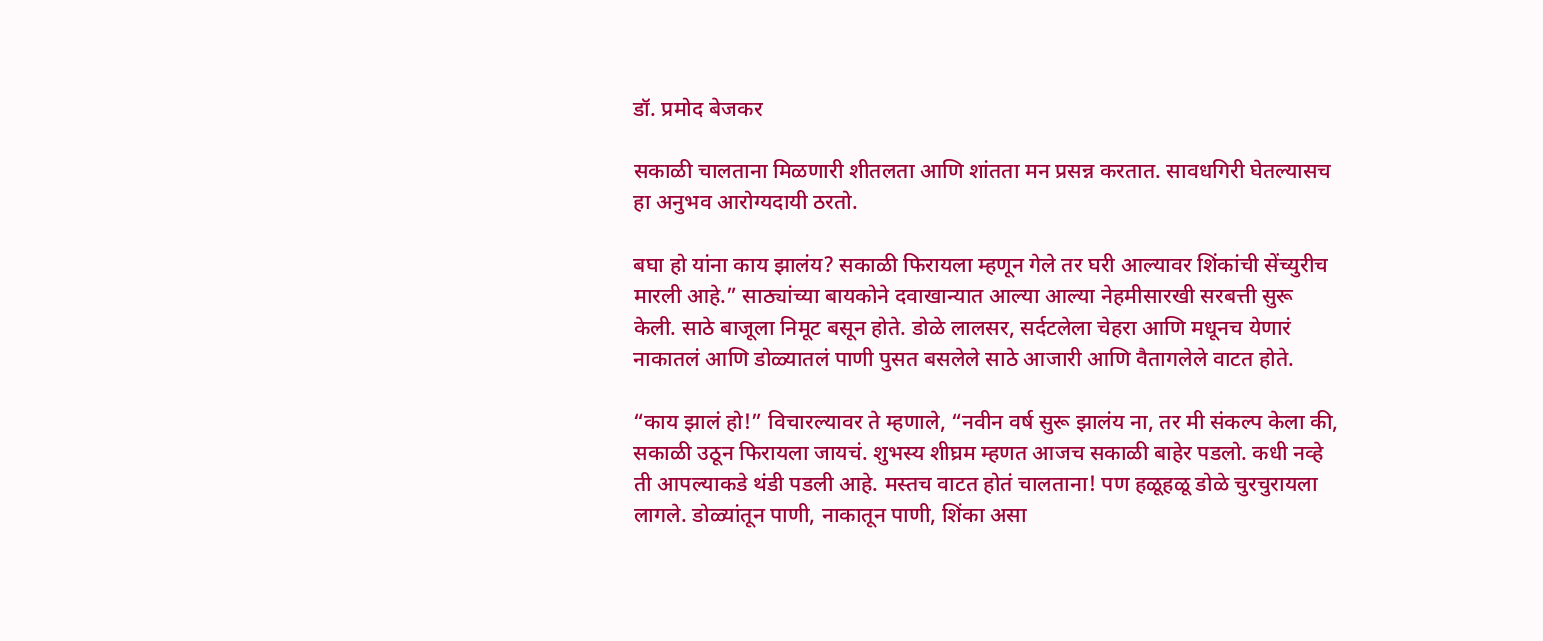डॉ. प्रमोद बेजकर

सकाळी चालताना मिळणारी शीतलता आणि शांतता मन प्रसन्न करतात. सावधगिरी घेतल्यासच हा अनुभव आरोग्यदायी ठरतो.

बघा हो यांना काय झालंय? सकाळी फिरायला म्हणून गेले तर घरी आल्यावर शिंकांची सेंच्युरीच मारली आहे.” साठ्यांच्या बायकोने दवाखान्यात आल्या आल्या नेहमीसारखी सरबत्ती सुरू केली. साठे बाजूला निमूट बसून होते. डोळे लालसर, सर्दटलेला चेहरा आणि मधूनच येणारं नाकातलं आणि डोळ्यातलं पाणी पुसत बसलेले साठे आजारी आणि वैतागलेले वाटत होते.

“काय झालं हो!” विचारल्यावर ते म्हणाले, “नवीन वर्ष सुरू झालंय ना, तर मी संकल्प केला की, सकाळी उठून फिरायला जायचं. शुभस्य शीघ्रम म्हणत आजच सकाळी बाहेर पडलो. कधी नव्हे ती आपल्याकडे थंडी पडली आहे. मस्तच वाटत होतं चालताना! पण हळूहळू डोळे चुरचुरायला लागले. डोळ्यांतून पाणी, नाकातून पाणी, शिंका असा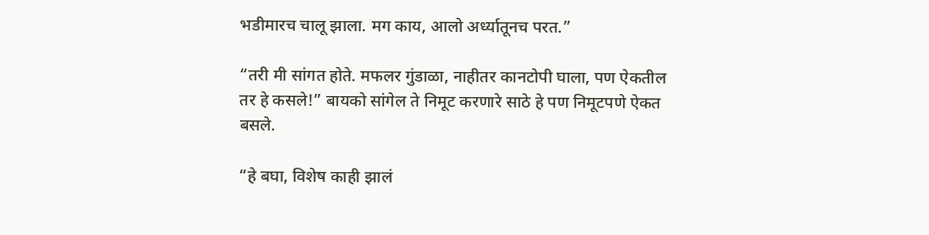भडीमारच चालू झाला. मग काय, आलो अर्ध्यातूनच परत.”

“तरी मी सांगत होते. मफलर गुंडाळा, नाहीतर कानटोपी घाला, पण ऐकतील तर हे कसले!” बायको सांगेल ते निमूट करणारे साठे हे पण निमूटपणे ऐकत बसले.

“हे बघा, विशेष काही झालं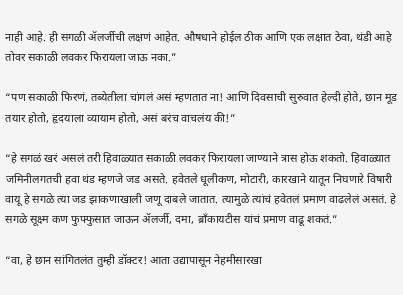नाही आहे. ही सगळी ॲलर्जीची लक्षणं आहेत. औषधाने होईल ठीक आणि एक लक्षात ठेवा, थंडी आहे तोवर सकाळी लवकर फिरायला जाऊ नका.”

“पण सकाळी फिरणं, तब्येतीला चांगलं असं म्हणतात ना! आणि दिवसाची सुरुवात हेल्दी होते, छान मूड तयार होतो, हृदयाला व्यायाम होतो, असं बरंच वाचलंय की!”

“हे सगळं खरं असलं तरी हिवाळ्यात सकाळी लवकर फिरायला जाण्याने त्रास होऊ शकतो. हिवाळ्यात जमिनीलगतची हवा थंड म्हणजे जड असते. हवेतले धूलीकण, मोटारी, कारखाने यातून निघणारे विषारी वायू हे सगळे त्या जड झाकणाखाली जणू दाबले जातात. त्यामुळे त्यांचं हवेतलं प्रमाण वाढलेलं असतं. हे सगळे सूक्ष्म कण फुफ्फुसात जाऊन ॲलर्जी, दमा, ब्राँकायटीस यांचं प्रमाण वाढू शकतं.”

“वा, हे छान सांगितलंत तुम्ही डॉक्टर! आता उद्यापासून नेहमीसारखा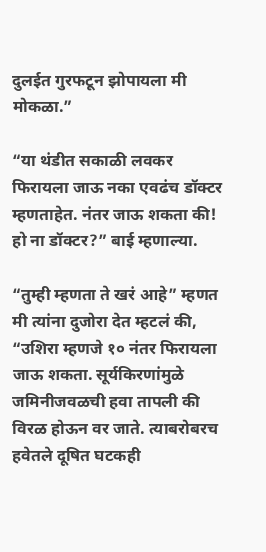दुलईत गुरफटून झोपायला मी मोकळा.”

“या थंडीत सकाळी लवकर फिरायला जाऊ नका एवढंच डॉक्टर म्हणताहेत. नंतर जाऊ शकता की! हो ना डॉक्टर?” बाई म्हणाल्या.

“तुम्ही म्हणता ते खरं आहे” म्हणत मी त्यांना दुजोरा देत म्हटलं की, “उशिरा म्हणजे १० नंतर फिरायला जाऊ शकता. सूर्यकिरणांमुळे जमिनीजवळची हवा तापली की विरळ होऊन वर जाते. त्याबरोबरच हवेतले दूषित घटकही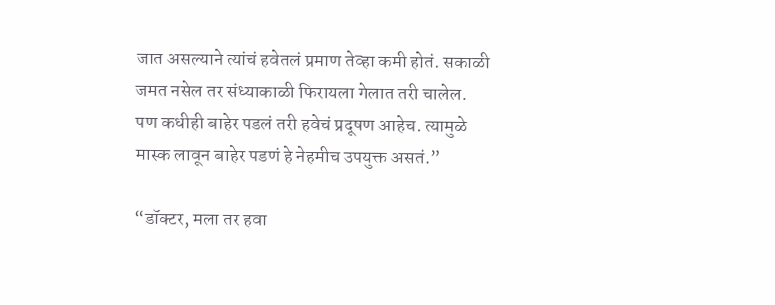जात असल्याने त्यांचं हवेतलं प्रमाण तेव्हा कमी होतं. सकाळी जमत नसेल तर संध्याकाळी फिरायला गेलात तरी चालेल. पण कधीही बाहेर पडलं तरी हवेचं प्रदूषण आहेच. त्यामुळे मास्क लावून बाहेर पडणं हे नेहमीच उपयुक्त असतं.”

“डॉक्टर, मला तर हवा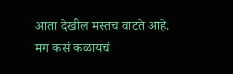आता देखील मस्तच वाटते आहे. मग कसं कळायचं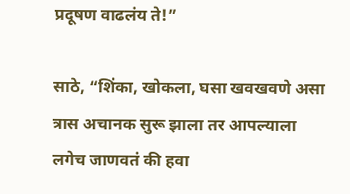प्रदूषण वाढलंय ते!”

साठे, “शिंका, खोकला, घसा खवखवणे असा त्रास अचानक सुरू झाला तर आपल्याला लगेच जाणवतं की हवा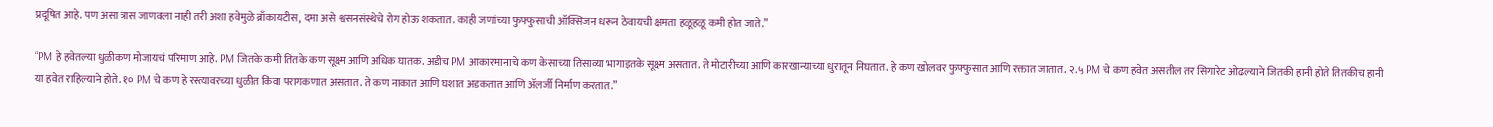प्रदूषित आहे. पण असा त्रास जाणवला नाही तरी अशा हवेमुळे ब्राँकायटीस, दमा असे श्वसनसंस्थेचे रोग होऊ शकतात. काही जणांच्या फुफ्फुसाची ऑक्सिजन धरून ठेवायची क्षमता हळूहळू कमी होत जाते.”

“PM हे हवेतल्या धुळीकण मोजायचं परिमाण आहे. PM जितके कमी तितके कण सूक्ष्म आणि अधिक घातक. अडीच PM आकारमानाचे कण केसाच्या तिसाव्या भागाइतके सूक्ष्म असतात. ते मोटारीच्या आणि कारखान्याच्या धुरातून निघतात. हे कण खोलवर फुफ्फुसात आणि रक्तात जातात. २.५ PM चे कण हवेत असतील तर सिगारेट ओढल्याने जितकी हानी होते तितकीच हानी या हवेत राहिल्याने होते. १० PM चे कण हे रस्त्यावरच्या धुळीत किंवा परागकणात असतात. ते कण नाकात आणि घशात अडकतात आणि ॲलर्जी निर्माण करतात.”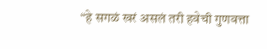“हे सगळं खरं असलं तरी हवेची गुणवत्ता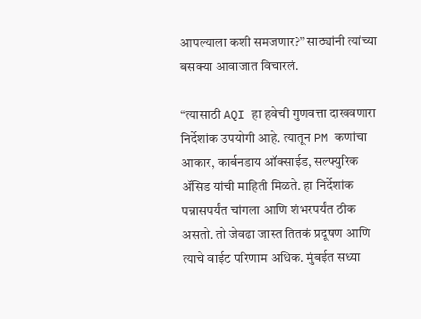आपल्याला कशी समजणार?” साठ्यांनी त्यांच्या बसक्या आवाजात विचारलं.

“त्यासाठी AQI हा हवेची गुणवत्ता दाखवणारा निर्देशांक उपयोगी आहे. त्यातून PM कणांचा आकार, कार्बनडाय ऑक्साईड, सल्फ्युरिक ॲसिड यांची माहिती मिळते. हा निर्देशांक पन्नासपर्यंत चांगला आणि शंभरपर्यंत ठीक असतो. तो जेवढा जास्त तितकं प्रदूषण आणि त्याचे वाईट परिणाम अधिक. मुंबईत सध्या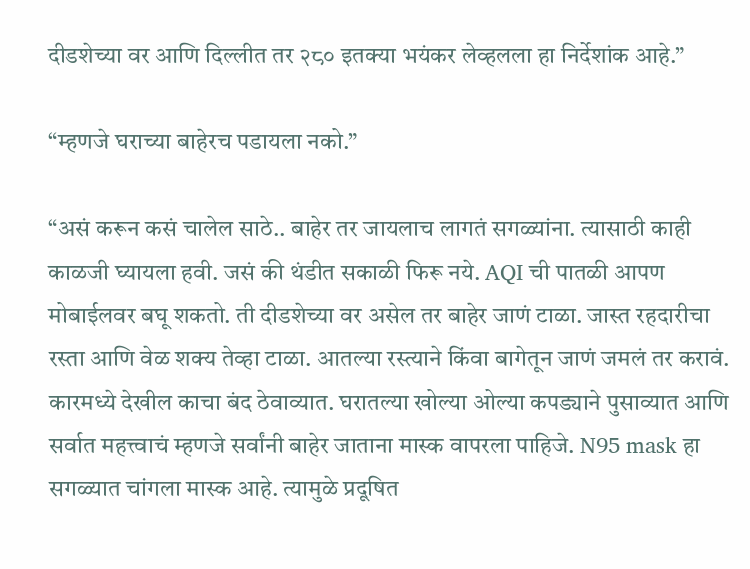दीडशेच्या वर आणि दिल्लीत तर २८० इतक्या भयंकर लेव्हलला हा निर्देशांक आहे.”

“म्हणजे घराच्या बाहेरच पडायला नको.”

“असं करून कसं चालेल साठे.. बाहेर तर जायलाच लागतं सगळ्यांना. त्यासाठी काही काळजी घ्यायला हवी. जसं की थंडीत सकाळी फिरू नये. AQI ची पातळी आपण मोबाईलवर बघू शकतो. ती दीडशेच्या वर असेल तर बाहेर जाणं टाळा. जास्त रहदारीचा रस्ता आणि वेळ शक्य तेव्हा टाळा. आतल्या रस्त्याने किंवा बागेतून जाणं जमलं तर करावं. कारमध्ये देखील काचा बंद ठेवाव्यात. घरातल्या खोल्या ओल्या कपड्याने पुसाव्यात आणि सर्वात महत्त्वाचं म्हणजे सर्वांनी बाहेर जाताना मास्क वापरला पाहिजे. N95 mask हा सगळ्यात चांगला मास्क आहे. त्यामुळे प्रदूषित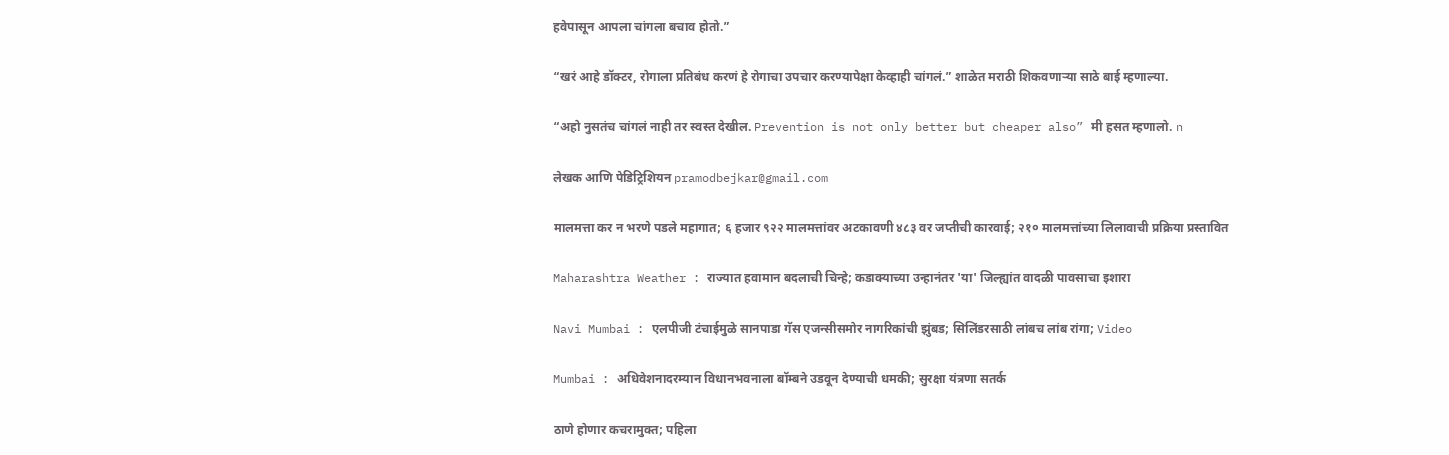हवेपासून आपला चांगला बचाव होतो.”

“खरं आहे डॉक्टर, रोगाला प्रतिबंध करणं हे रोगाचा उपचार करण्यापेक्षा केव्हाही चांगलं.” शाळेत मराठी शिकवणाऱ्या साठे बाई म्हणाल्या.

“अहो नुसतंच चांगलं नाही तर स्वस्त देखील. Prevention is not only better but cheaper also” मी हसत म्हणालो. n

लेखक आणि पेडिट्रिशियन pramodbejkar@gmail.com

मालमत्ता कर न भरणे पडले महागात; ६ हजार ९२२ मालमत्तांवर अटकावणी ४८३ वर जप्तीची कारवाई; २१० मालमत्तांच्या लिलावाची प्रक्रिया प्रस्तावित

Maharashtra Weather : राज्यात हवामान बदलाची चिन्हे; कडाक्याच्या उन्हानंतर 'या' जिल्ह्यांत वादळी पावसाचा इशारा

Navi Mumbai : एलपीजी टंचाईमुळे सानपाडा गॅस एजन्सीसमोर नागरिकांची झुंबड; सिलिंडरसाठी लांबच लांब रांगा; Video

Mumbai : अधिवेशनादरम्यान विधानभवनाला बॉम्बने उडवून देण्याची धमकी; सुरक्षा यंत्रणा सतर्क

ठाणे होणार कचरामुक्त; पहिला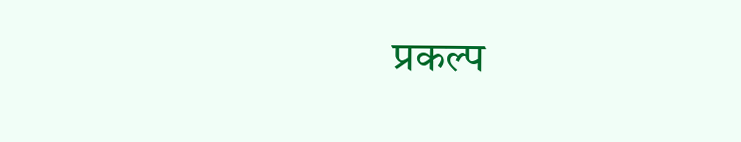प्रकल्प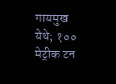गायमुख येथे; १०० मेट्रीक टन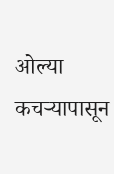ओल्या कचऱ्यापासून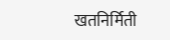खतनिर्मिती